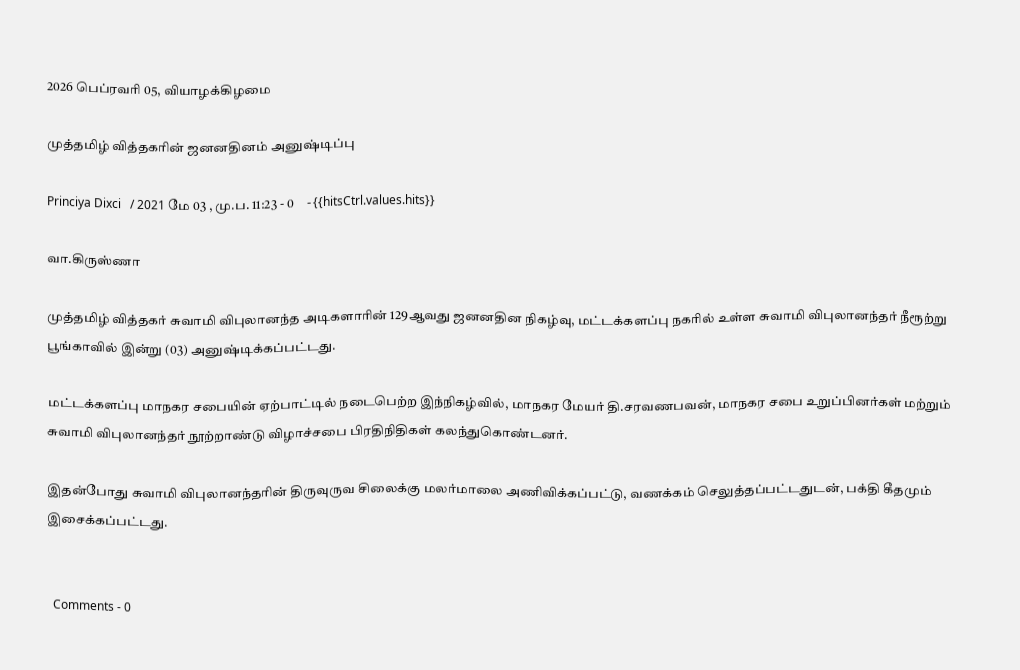2026 பெப்ரவரி 05, வியாழக்கிழமை

முத்தமிழ் வித்தகரின் ஜனனதினம் அனுஷ்டிப்பு

Princiya Dixci   / 2021 மே 03 , மு.ப. 11:23 - 0     - {{hitsCtrl.values.hits}}

வா.கிருஸ்ணா

முத்தமிழ் வித்தகர் சுவாமி விபுலானந்த அடிகளாரின் 129ஆவது ஜனனதின நிகழ்வு, மட்டக்களப்பு நகரில் உள்ள சுவாமி விபுலானந்தர் நீரூற்று பூங்காவில் இன்று (03) அனுஷ்டிக்கப்பட்டது.

மட்டக்களப்பு மாநகர சபையின் ஏற்பாட்டில் நடைபெற்ற இந்நிகழ்வில், மாநகர மேயர் தி.சரவணபவன், மாநகர சபை உறுப்பினர்கள் மற்றும் சுவாமி விபுலானந்தர் நூற்றாண்டு விழாச்சபை பிரதிநிதிகள் கலந்துகொண்டனர்.

இதன்போது சுவாமி விபுலானந்தரின் திருவுருவ சிலைக்கு மலர்மாலை அணிவிக்கப்பட்டு, வணக்கம் செலுத்தப்பட்டதுடன், பக்தி கீதமும் இசைக்கப்பட்டது.


  Comments - 0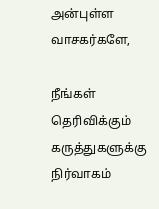அன்புள்ள வாசகர்களே,

நீங்கள் தெரிவிக்கும் கருத்துகளுக்கு நிர்வாகம்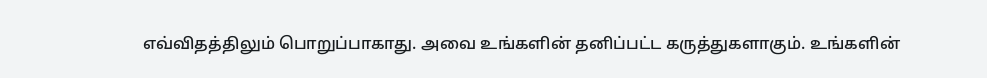எவ்விதத்திலும் பொறுப்பாகாது. அவை உங்களின் தனிப்பட்ட கருத்துகளாகும். உங்களின்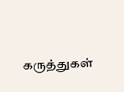கருத்துகள்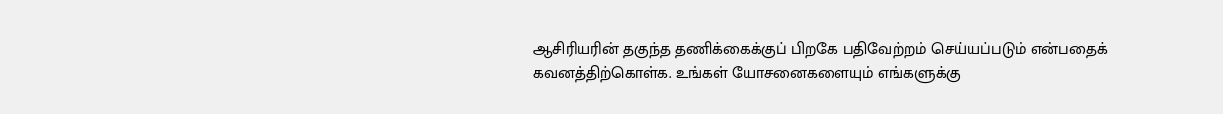ஆசிரியரின் தகுந்த தணிக்கைக்குப் பிறகே பதிவேற்றம் செய்யப்படும் என்பதைக் கவனத்திற்கொள்க. உங்கள் யோசனைகளையும் எங்களுக்கு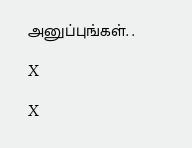அனுப்புங்கள். .

X

X